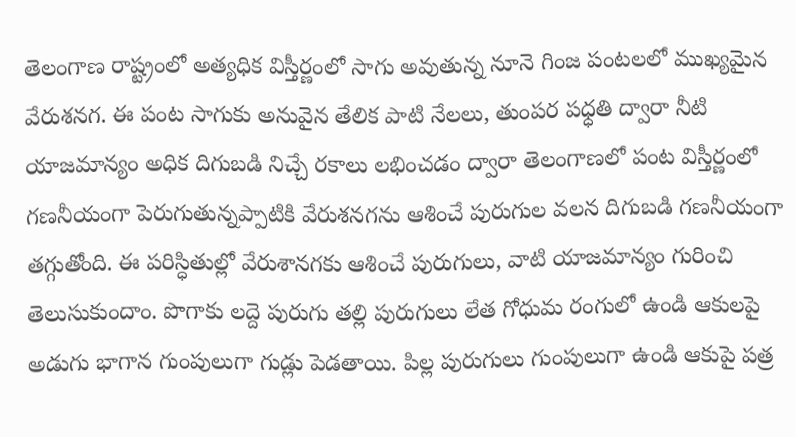తెలంగాణ రాష్ట్రంలో అత్యధిక విస్తీర్ణంలో సాగు అవుతున్న నూనె గింజ పంటలలో ముఖ్యమైన వేరుశనగ. ఈ పంట సాగుకు అనువైన తేలిక పాటి నేలలు, తుంపర పధ్ధతి ద్వారా నీటి యాజమాన్యం అధిక దిగుబడి నిచ్చే రకాలు లభించడం ద్వారా తెలంగాణలో పంట విస్తీర్ణంలో గణనీయంగా పెరుగుతున్నప్పాటికి వేరుశనగను ఆశించే పురుగుల వలన దిగుబడి గణనీయంగా తగ్గుతోంది. ఈ పరిస్ధితుల్లో వేరుశానగకు ఆశించే పురుగులు, వాటి యాజమాన్యం గురించి తెలుసుకుందాం. పొగాకు లద్దె పురుగు తల్లి పురుగులు లేత గోధుమ రంగులో ఉండి ఆకులపై అడుగు భాగాన గుంపులుగా గుడ్లు పెడతాయి. పిల్ల పురుగులు గుంపులుగా ఉండి ఆకుపై పత్ర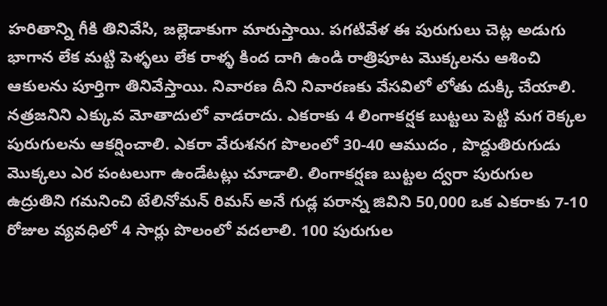హరితాన్ని గీకి తినివేసి, జల్లెడాకుగా మారుస్తాయి. పగటివేళ ఈ పురుగులు చెట్ల అడుగు భాగాన లేక మట్టి పెళ్ళలు లేక రాళ్ళ కింద దాగి ఉండి రాత్రిపూట మొక్కలను ఆశించి ఆకులను పూర్తిగా తినివేస్తాయి. నివారణ దీని నివారణకు వేసవిలో లోతు దుక్కి చేయాలి. నత్రజనిని ఎక్కువ మోతాదులో వాడరాదు. ఎకరాకు 4 లింగాకర్షక బుట్టలు పెట్టి మగ రెక్కల పురుగులను ఆకర్షించాలి. ఎకరా వేరుశనగ పొలంలో 30-40 ఆముదం , పొద్దుతిరుగుడు మొక్కలు ఎర పంటలుగా ఉండేటట్లు చూడాలి. లింగాకర్షణ బుట్టల ద్వరా పురుగుల ఉద్రుతిని గమనించి టేలినోమన్ రిమస్ అనే గుడ్ల పరాన్న జివిని 50,000 ఒక ఎకరాకు 7-10 రోజుల వ్యవధిలో 4 సార్లు పొలంలో వదలాలి. 100 పురుగుల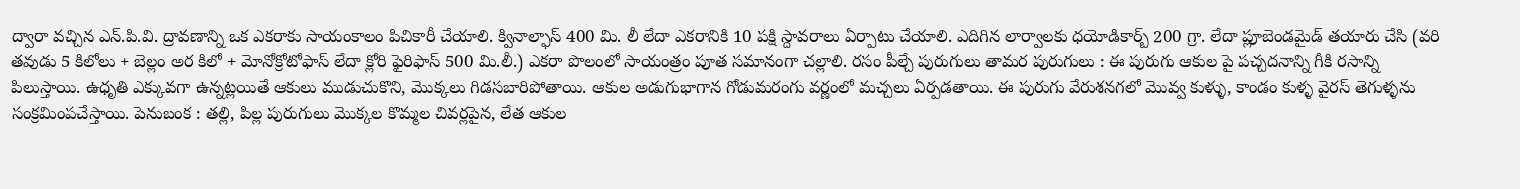ద్వారా వచ్చిన ఎన్.పి.వి. ద్రావణాన్ని ఒక ఎకరాకు సాయంకాలం పిచికారీ చేయాలి. క్వినాల్ఫాస్ 400 మి. లీ లేదా ఎకరానికి 10 పక్షి స్దావరాలు ఏర్పాటు చేయాలి. ఎదిగిన లార్వాలకు ధయోడికార్బ్ 200 గ్రా. లేదా ప్లూబెండమైడ్ తయారు చేసి (వరి తవుడు 5 కిలోలు + బెల్లం అర కిలో + మోనోక్రోటోఫాస్ లేదా క్లోరి ఫైరిఫాస్ 500 మి.లీ.) ఎకరా పొలంలో సాయంత్రం పూత సమానంగా చల్లాలి. రసం పీల్చే పురుగులు తామర పురుగులు : ఈ పురుగు ఆకుల పై పచ్చదనాన్ని గీకి రసాన్ని పిలుస్తాయి. ఉధృతి ఎక్కువగా ఉన్నట్లయితే ఆకులు ముడుచుకొని, మొక్కలు గిడసబారిపోతాయి. ఆకుల అడుగుభాగాన గోడుమరంగు వర్ణంలో మచ్చలు ఏర్పడతాయి. ఈ పురుగు వేరుశనగలో మొవ్వ కుళ్ళు, కాండం కుళ్ళ వైరస్ తెగుళ్ళను సంక్రమింపచేస్తాయి. పెనుబంక : తల్లి, పిల్ల పురుగులు మొక్కల కొమ్మల చివర్లపైన, లేత ఆకుల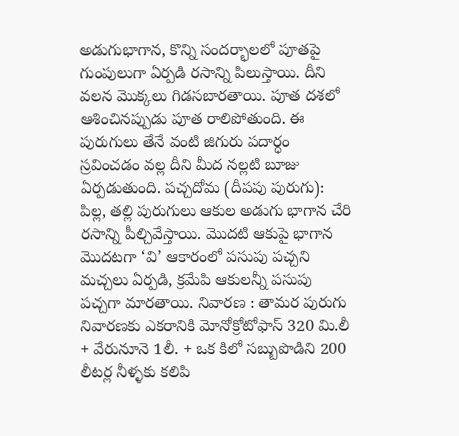అడుగుభాగాన, కొన్ని సందర్భాలలో పూతపై గుంపులుగా ఏర్పడి రసాన్ని పిలుస్తాయి. దీని వలన మొక్కలు గిడసబారతాయి. పూత దశలో ఆశించినప్పుడు పూత రాలిపోతుంది. ఈ పురుగులు తేనే వంటి జిగురు పదార్ధం స్రవించడం వల్ల దీని మీద నల్లటి బూజు ఏర్పడుతుంది. పచ్చదోమ (దీపపు పురుగు): పిల్ల, తల్లి పురుగులు ఆకుల అడుగు భాగాన చేరి రసాన్ని పీల్చివేస్తాయి. మొదటి ఆకుపై భాగాన మొదటగా ‘వి’ ఆకారంలో పసుపు పచ్చని మచ్చలు ఏర్పడి, క్రమేపి ఆకులన్నీ పసుపు పచ్చగా మారతాయి. నివారణ : తామర పురుగు నివారణకు ఎకరానికి మోనోక్రోటోఫాస్ 320 మి.లీ + వేరునూనె 1లీ. + ఒక కిలో సబ్బుపొడిని 200 లీటర్ల నీళ్ళకు కలిపి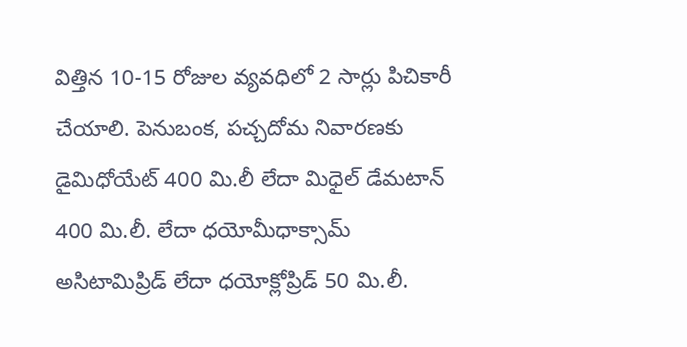విత్తిన 10-15 రోజుల వ్యవధిలో 2 సార్లు పిచికారీ చేయాలి. పెనుబంక, పచ్చదోమ నివారణకు డైమిధోయేట్ 400 మి.లీ లేదా మిధైల్ డేమటాన్ 400 మి.లీ. లేదా ధయోమీధాక్సామ్ అసిటామిప్రిడ్ లేదా ధయోక్లోప్రిడ్ 50 మి.లీ.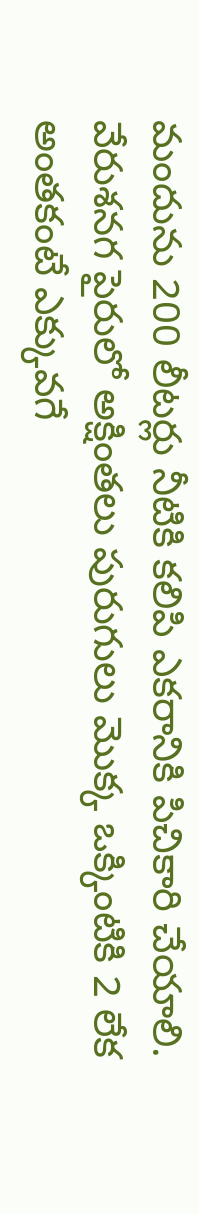మందును 200 లీటర్లు నీటికి కలిపి ఎకరానికి పిచికారి చేయాలి. వేరుశనగ పైరులో అక్షింతలు పురుగులు మొక్క ఒక్కింటికి 2 లేక అంతకంటే ఎక్కువగే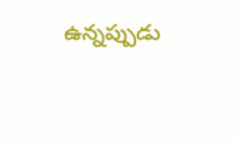ఉన్నప్పుడు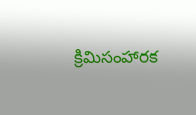క్రిమిసంహారక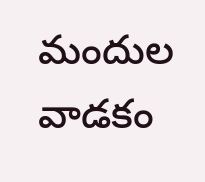మందుల వాడకం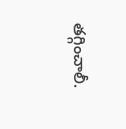తగ్గించాలీ.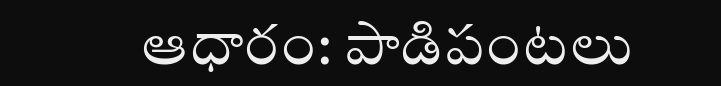ఆధారం: పాడిపంటలు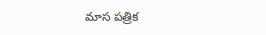మాస పత్రిక